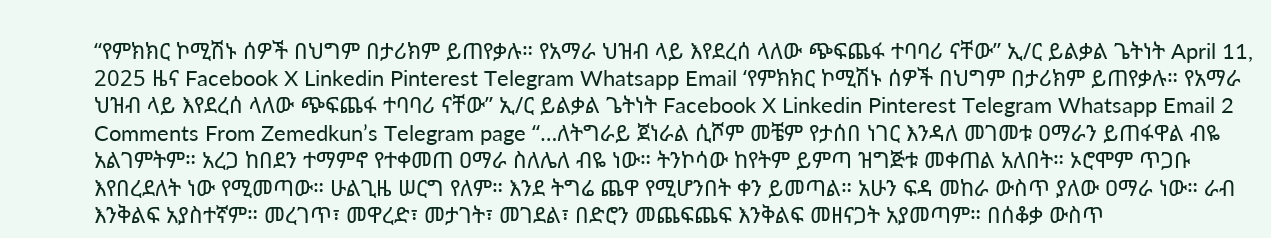“የምክክር ኮሚሽኑ ሰዎች በህግም በታሪክም ይጠየቃሉ። የአማራ ህዝብ ላይ እየደረሰ ላለው ጭፍጨፋ ተባባሪ ናቸው” ኢ/ር ይልቃል ጌትነት April 11, 2025 ዜና Facebook X Linkedin Pinterest Telegram Whatsapp Email ‘የምክክር ኮሚሽኑ ሰዎች በህግም በታሪክም ይጠየቃሉ። የአማራ ህዝብ ላይ እየደረሰ ላለው ጭፍጨፋ ተባባሪ ናቸው” ኢ/ር ይልቃል ጌትነት Facebook X Linkedin Pinterest Telegram Whatsapp Email 2 Comments From Zemedkun’s Telegram page “…ለትግራይ ጀነራል ሲሾም መቼም የታሰበ ነገር እንዳለ መገመቱ ዐማራን ይጠፋዋል ብዬ አልገምትም። አረጋ ከበደን ተማምኖ የተቀመጠ ዐማራ ስለሌለ ብዬ ነው። ትንኮሳው ከየትም ይምጣ ዝግጅቱ መቀጠል አለበት። ኦሮሞም ጥጋቡ እየበረደለት ነው የሚመጣው። ሁልጊዜ ሠርግ የለም። እንደ ትግሬ ጨዋ የሚሆንበት ቀን ይመጣል። አሁን ፍዳ መከራ ውስጥ ያለው ዐማራ ነው። ራብ እንቅልፍ አያስተኛም። መረገጥ፣ መዋረድ፣ መታገት፣ መገደል፣ በድሮን መጨፍጨፍ እንቅልፍ መዘናጋት አያመጣም። በሰቆቃ ውስጥ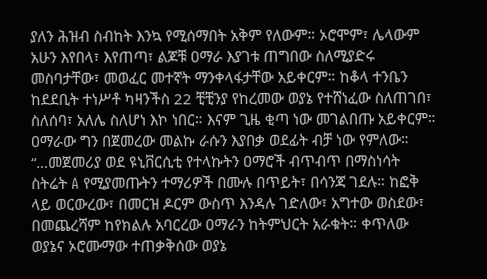ያለን ሕዝብ ስብከት እንኳ የሚሰማበት አቅም የለውም። ኦሮሞም፣ ሌላውም አሁን እየበላ፣ እየጠጣ፣ ልጆቹ ዐማራ እያገቱ ጠግበው ስለሚያድሩ መስባታቸው፣ መወፈር መተኛት ማንቀላፋታቸው አይቀርም። ከቆላ ተንቤን ከደደቢት ተነሥቶ ካዛንችስ 22 ቺቺንያ የከረመው ወያኔ የተሸነፈው ስለጠገበ፣ ስለሰባ፣ አለሌ ስለሆነ እኮ ነበር። እናም ጊዜ ቂጣ ነው መገልበጡ አይቀርም። ዐማራው ግን በጀመረው መልኩ ራሱን እያበቃ ወደፊት ብቻ ነው የምለው። “…መጀመሪያ ወደ ዩኒቨርሲቲ የተላኩትን ዐማሮች ብጥብጥ በማስነሳት ስትሬት A የሚያመጡትን ተማሪዎች በሙሉ በጥይት፣ በሳንጃ ገደሉ። ከፎቅ ላይ ወርውረው፣ በመርዝ ዶርም ውስጥ እንዳሉ ገድለው፣ አግተው ወስደው፣ በመጨረሻም ከየክልሉ አባርረው ዐማራን ከትምህርት አራቁት። ቀጥለው ወያኔና ኦሮሙማው ተጠቃቅሰው ወያኔ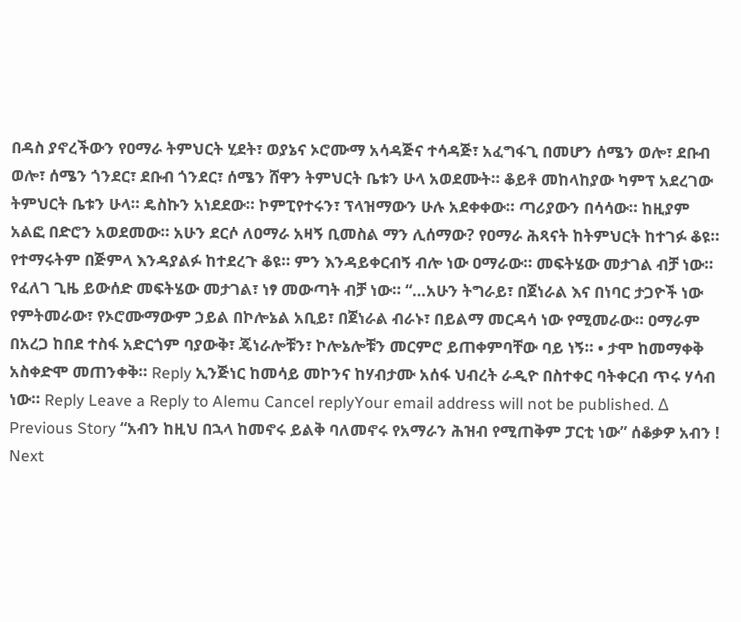በዳስ ያኖረችውን የዐማራ ትምህርት ሂደት፣ ወያኔና ኦሮሙማ አሳዳጅና ተሳዳጅ፣ አፈግፋጊ በመሆን ሰሜን ወሎ፣ ደቡብ ወሎ፣ ሰሜን ጎንደር፣ ደቡብ ጎንደር፣ ሰሜን ሸዋን ትምህርት ቤቱን ሁላ አወደሙት። ቆይቶ መከላከያው ካምፕ አደረገው ትምህርት ቤቱን ሁላ። ዴስኩን አነደደው። ኮምፒየተሩን፣ ፕላዝማውን ሁሉ አደቀቀው። ጣሪያውን በሳሳው። ከዚያም አልፎ በድሮን አወደመው። አሁን ደርሶ ለዐማራ አዛኝ ቢመስል ማን ሊሰማው? የዐማራ ሕጻናት ከትምህርት ከተገፉ ቆዩ። የተማሩትም በጅምላ እንዳያልፉ ከተደረጉ ቆዩ። ምን እንዳይቀርብኝ ብሎ ነው ዐማራው። መፍትሄው መታገል ብቻ ነው። የፈለገ ጊዜ ይውሰድ መፍትሄው መታገል፣ ነፃ መውጣት ብቻ ነው። “…አሁን ትግራይ፣ በጀነራል እና በነባር ታጋዮች ነው የምትመራው፣ የኦሮሙማውም ኃይል በኮሎኔል አቢይ፣ በጀነራል ብራኑ፣ በይልማ መርዳሳ ነው የሚመራው። ዐማራም በአረጋ ከበደ ተስፋ አድርጎም ባያውቅ፣ ጄነራሎቹን፣ ኮሎኔሎቹን መርምሮ ይጠቀምባቸው ባይ ነኝ። • ታሞ ከመማቀቅ አስቀድሞ መጠንቀቅ። Reply ኢንጅነር ከመሳይ መኮንና ከሃብታሙ አሰፋ ህብረት ራዲዮ በስተቀር ባትቀርብ ጥሩ ሃሳብ ነው። Reply Leave a Reply to Alemu Cancel replyYour email address will not be published. Δ Previous Story “አብን ከዚህ በኋላ ከመኖሩ ይልቅ ባለመኖሩ የአማራን ሕዝብ የሚጠቅም ፓርቲ ነው” ሰቆቃዎ አብን ! Next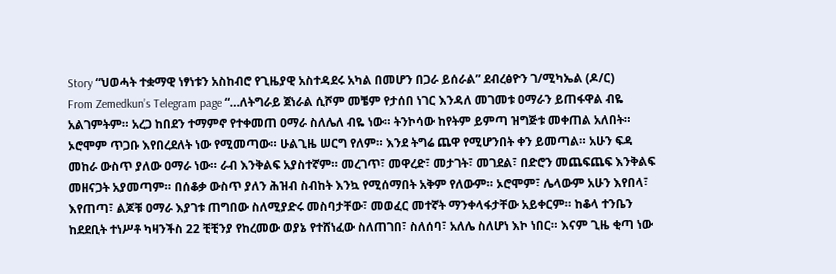Story “ህወሓት ተቋማዊ ነፃነቱን አስከብሮ የጊዜያዊ አስተዳደሩ አካል በመሆን በጋራ ይሰራል” ደብረፅዮን ገ/ሚካኤል (ዶ/ር)
From Zemedkun’s Telegram page “…ለትግራይ ጀነራል ሲሾም መቼም የታሰበ ነገር እንዳለ መገመቱ ዐማራን ይጠፋዋል ብዬ አልገምትም። አረጋ ከበደን ተማምኖ የተቀመጠ ዐማራ ስለሌለ ብዬ ነው። ትንኮሳው ከየትም ይምጣ ዝግጅቱ መቀጠል አለበት። ኦሮሞም ጥጋቡ እየበረደለት ነው የሚመጣው። ሁልጊዜ ሠርግ የለም። እንደ ትግሬ ጨዋ የሚሆንበት ቀን ይመጣል። አሁን ፍዳ መከራ ውስጥ ያለው ዐማራ ነው። ራብ እንቅልፍ አያስተኛም። መረገጥ፣ መዋረድ፣ መታገት፣ መገደል፣ በድሮን መጨፍጨፍ እንቅልፍ መዘናጋት አያመጣም። በሰቆቃ ውስጥ ያለን ሕዝብ ስብከት እንኳ የሚሰማበት አቅም የለውም። ኦሮሞም፣ ሌላውም አሁን እየበላ፣ እየጠጣ፣ ልጆቹ ዐማራ እያገቱ ጠግበው ስለሚያድሩ መስባታቸው፣ መወፈር መተኛት ማንቀላፋታቸው አይቀርም። ከቆላ ተንቤን ከደደቢት ተነሥቶ ካዛንችስ 22 ቺቺንያ የከረመው ወያኔ የተሸነፈው ስለጠገበ፣ ስለሰባ፣ አለሌ ስለሆነ እኮ ነበር። እናም ጊዜ ቂጣ ነው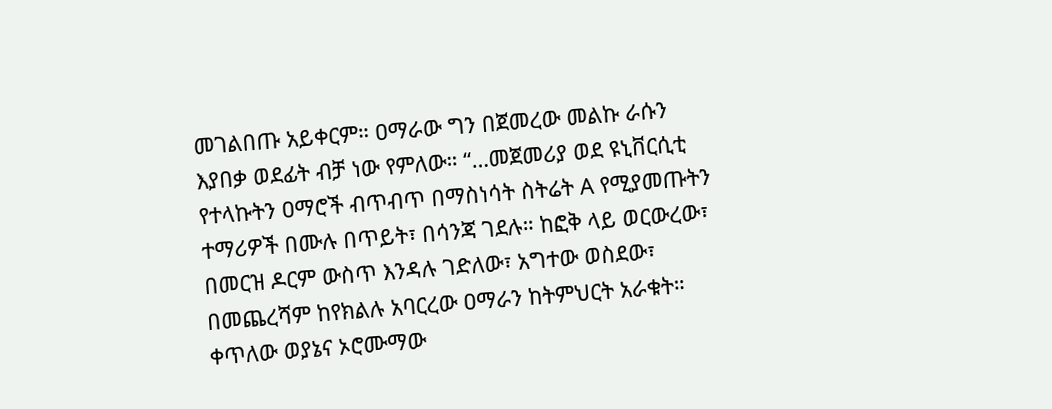መገልበጡ አይቀርም። ዐማራው ግን በጀመረው መልኩ ራሱን እያበቃ ወደፊት ብቻ ነው የምለው። “…መጀመሪያ ወደ ዩኒቨርሲቲ የተላኩትን ዐማሮች ብጥብጥ በማስነሳት ስትሬት A የሚያመጡትን ተማሪዎች በሙሉ በጥይት፣ በሳንጃ ገደሉ። ከፎቅ ላይ ወርውረው፣ በመርዝ ዶርም ውስጥ እንዳሉ ገድለው፣ አግተው ወስደው፣ በመጨረሻም ከየክልሉ አባርረው ዐማራን ከትምህርት አራቁት። ቀጥለው ወያኔና ኦሮሙማው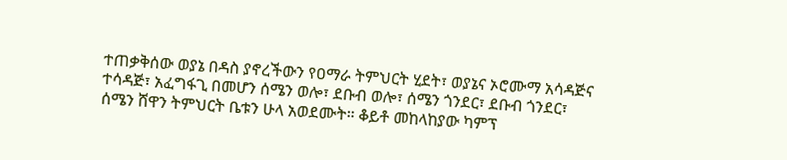ተጠቃቅሰው ወያኔ በዳስ ያኖረችውን የዐማራ ትምህርት ሂደት፣ ወያኔና ኦሮሙማ አሳዳጅና ተሳዳጅ፣ አፈግፋጊ በመሆን ሰሜን ወሎ፣ ደቡብ ወሎ፣ ሰሜን ጎንደር፣ ደቡብ ጎንደር፣ ሰሜን ሸዋን ትምህርት ቤቱን ሁላ አወደሙት። ቆይቶ መከላከያው ካምፕ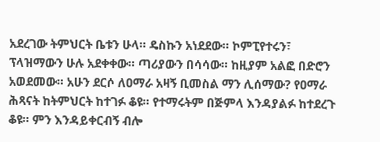አደረገው ትምህርት ቤቱን ሁላ። ዴስኩን አነደደው። ኮምፒየተሩን፣ ፕላዝማውን ሁሉ አደቀቀው። ጣሪያውን በሳሳው። ከዚያም አልፎ በድሮን አወደመው። አሁን ደርሶ ለዐማራ አዛኝ ቢመስል ማን ሊሰማው? የዐማራ ሕጻናት ከትምህርት ከተገፉ ቆዩ። የተማሩትም በጅምላ እንዳያልፉ ከተደረጉ ቆዩ። ምን እንዳይቀርብኝ ብሎ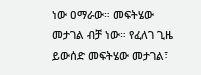ነው ዐማራው። መፍትሄው መታገል ብቻ ነው። የፈለገ ጊዜ ይውሰድ መፍትሄው መታገል፣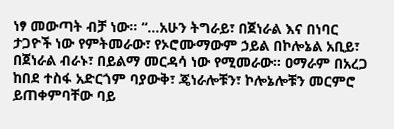ነፃ መውጣት ብቻ ነው። “…አሁን ትግራይ፣ በጀነራል እና በነባር ታጋዮች ነው የምትመራው፣ የኦሮሙማውም ኃይል በኮሎኔል አቢይ፣ በጀነራል ብራኑ፣ በይልማ መርዳሳ ነው የሚመራው። ዐማራም በአረጋ ከበደ ተስፋ አድርጎም ባያውቅ፣ ጄነራሎቹን፣ ኮሎኔሎቹን መርምሮ ይጠቀምባቸው ባይ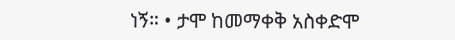ነኝ። • ታሞ ከመማቀቅ አስቀድሞ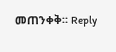መጠንቀቅ። Reply